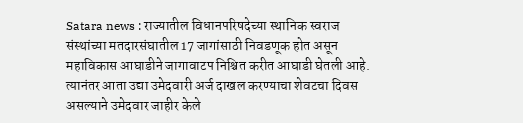Satara news : राज्यातील विधानपरिषदेच्या स्थानिक स्वराज संस्थांच्या मतदारसंघातील 17 जागांसाठी निवडणूक होत असून महाविकास आघाडीने जागावाटप निश्चित करीत आघाडी घेतली आहे. त्यानंतर आता उद्या उमेदवारी अर्ज दाखल करण्याचा शेवटचा दिवस असल्याने उमेदवार जाहीर केले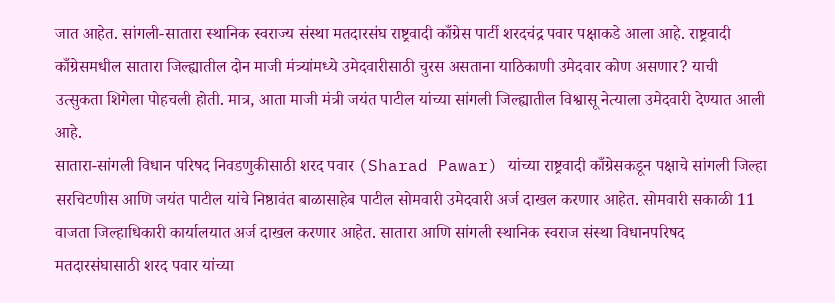जात आहेत. सांगली-सातारा स्थानिक स्वराज्य संस्था मतदारसंघ राष्ट्रवादी काँग्रेस पार्टी शरदचंद्र पवार पक्षाकडे आला आहे. राष्ट्रवादी काँग्रेसमधील सातारा जिल्ह्यातील दोन माजी मंत्र्यांमध्ये उमेदवारीसाठी चुरस असताना याठिकाणी उमेदवार कोण असणार? याची उत्सुकता शिगेला पोहचली होती. मात्र, आता माजी मंत्री जयंत पाटील यांच्या सांगली जिल्ह्यातील विश्वासू नेत्याला उमेदवारी देण्यात आली आहे.
सातारा-सांगली विधान परिषद निवडणुकीसाठी शरद पवार (Sharad Pawar) यांच्या राष्ट्रवादी काँग्रेसकडून पक्षाचे सांगली जिल्हा सरचिटणीस आणि जयंत पाटील यांचे निष्ठावंत बाळासाहेब पाटील सोमवारी उमेदवारी अर्ज दाखल करणार आहेत. सोमवारी सकाळी 11 वाजता जिल्हाधिकारी कार्यालयात अर्ज दाखल करणार आहेत. सातारा आणि सांगली स्थानिक स्वराज संस्था विधानपरिषद मतदारसंघासाठी शरद पवार यांच्या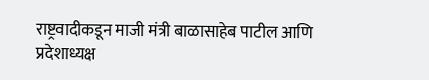राष्ट्रवादीकडून माजी मंत्री बाळासाहेब पाटील आणि प्रदेशाध्यक्ष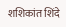शशिकांत शिंदे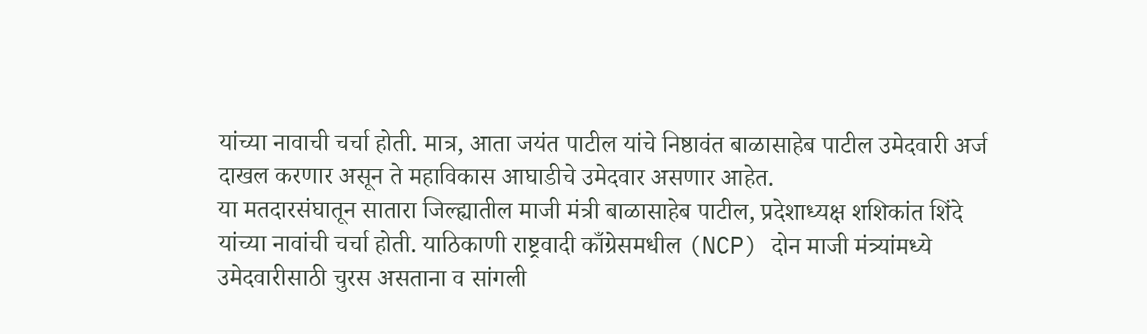यांच्या नावाची चर्चा होती. मात्र, आता जयंत पाटील यांचे निष्ठावंत बाळासाहेब पाटील उमेदवारी अर्ज दाखल करणार असून ते महाविकास आघाडीचे उमेदवार असणार आहेत.
या मतदारसंघातून सातारा जिल्ह्यातील माजी मंत्री बाळासाहेब पाटील, प्रदेशाध्यक्ष शशिकांत शिंदे यांच्या नावांची चर्चा होती. याठिकाणी राष्ट्रवादी काँग्रेसमधील (NCP) दोन माजी मंत्र्यांमध्ये उमेदवारीसाठी चुरस असताना व सांगली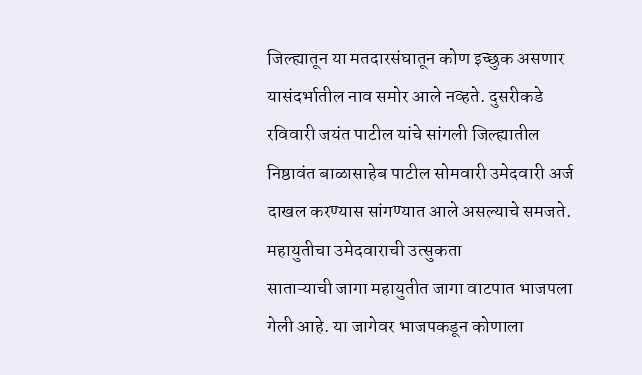जिल्ह्यातून या मतदारसंघातून कोण इच्छुक असणार यासंदर्भातील नाव समोर आले नव्हते. दुसरीकडे रविवारी जयंत पाटील यांचे सांगली जिल्ह्यातील निष्ठावंत बाळासाहेब पाटील सोमवारी उमेदवारी अर्ज दाखल करण्यास सांगण्यात आले असल्याचे समजते.
महायुतीचा उमेदवाराची उत्सुकता
साताऱ्याची जागा महायुतीत जागा वाटपात भाजपला गेली आहे. या जागेवर भाजपकडून कोणाला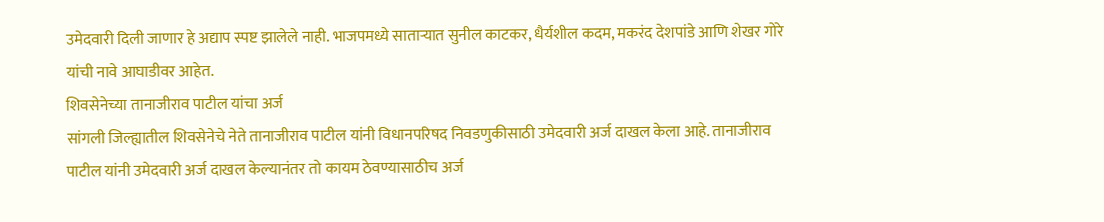उमेदवारी दिली जाणार हे अद्याप स्पष्ट झालेले नाही. भाजपमध्ये साताऱ्यात सुनील काटकर, धैर्यशील कदम, मकरंद देशपांडे आणि शेखर गोरे यांची नावे आघाडीवर आहेत.
शिवसेनेच्या तानाजीराव पाटील यांचा अर्ज
सांगली जिल्ह्यातील शिवसेनेचे नेते तानाजीराव पाटील यांनी विधानपरिषद निवडणुकीसाठी उमेदवारी अर्ज दाखल केला आहे. तानाजीराव पाटील यांनी उमेदवारी अर्ज दाखल केल्यानंतर तो कायम ठेवण्यासाठीच अर्ज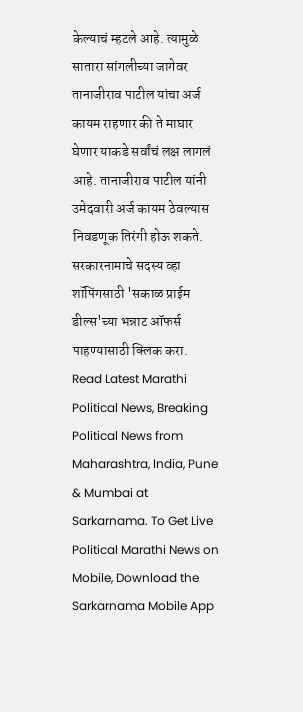केल्याचं म्हटले आहे. त्यामुळे सातारा सांगलीच्या जागेवर तानाजीराव पाटील यांचा अर्ज कायम राहणार की ते माघार घेणार याकडे सर्वांचं लक्ष लागलं आहे. तानाजीराव पाटील यांनी उमेदवारी अर्ज कायम ठेवल्यास निवडणूक तिरंगी होऊ शकते.
सरकारनामाचे सदस्य व्हा
शॉपिंगसाठी 'सकाळ प्राईम डील्स'च्या भन्नाट ऑफर्स पाहण्यासाठी क्लिक करा.
Read Latest Marathi Political News, Breaking Political News from Maharashtra, India, Pune & Mumbai at Sarkarnama. To Get Live Political Marathi News on Mobile, Download the Sarkarnama Mobile App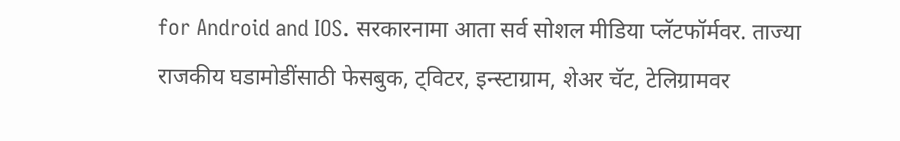for Android and IOS. सरकारनामा आता सर्व सोशल मीडिया प्लॅटफॉर्मवर. ताज्या राजकीय घडामोडींसाठी फेसबुक, ट्विटर, इन्स्टाग्राम, शेअर चॅट, टेलिग्रामवर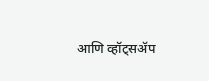आणि व्हॉट्सॲप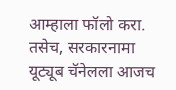आम्हाला फॉलो करा. तसेच, सरकारनामा यूट्यूब चॅनेलला आजच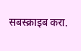सबस्क्राइब करा.